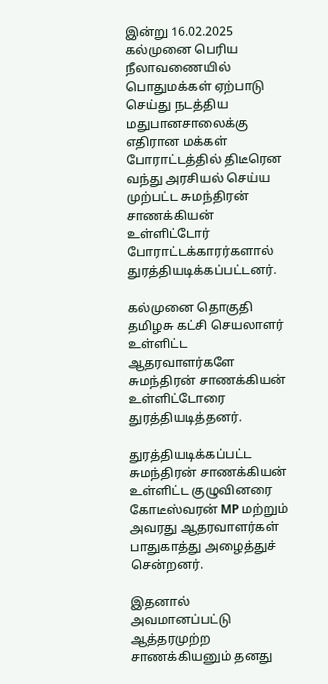இன்று 16.02.2025 கல்முனை பெரிய நீலாவணையில் பொதுமக்கள் ஏற்பாடு செய்து நடத்திய மதுபானசாலைக்கு எதிரான மக்கள் போராட்டத்தில் திடீரென வந்து அரசியல் செய்ய முற்பட்ட சுமந்திரன் சாணக்கியன் உள்ளிட்டோர் போராட்டக்காரர்களால் துரத்தியடிக்கப்பட்டனர்.

கல்முனை தொகுதி தமிழசு கட்சி செயலாளர் உள்ளிட்ட ஆதரவாளர்களே சுமந்திரன் சாணக்கியன் உள்ளிட்டோரை துரத்தியடித்தனர்.

துரத்தியடிக்கப்பட்ட சுமந்திரன் சாணக்கியன் உள்ளிட்ட குழுவினரை கோடீஸ்வரன் MP மற்றும் அவரது ஆதரவாளர்கள் பாதுகாத்து அழைத்துச் சென்றனர்.

இதனால் அவமானப்பட்டு ஆத்தரமுற்ற சாணக்கியனும் தனது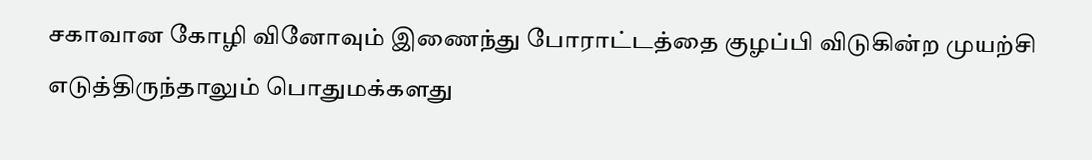சகாவான கோழி வினோவும் இணைந்து போராட்டத்தை குழப்பி விடுகின்ற முயற்சி எடுத்திருந்தாலும் பொதுமக்களது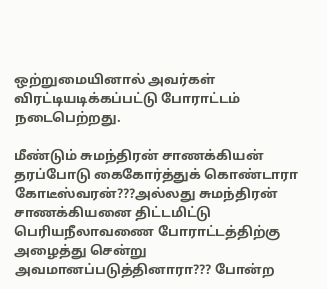ஒற்றுமையினால் அவர்கள் விரட்டியடிக்கப்பட்டு போராட்டம் நடைபெற்றது.

மீண்டும் சுமந்திரன் சாணக்கியன் தரப்போடு கைகோர்த்துக் கொண்டாரா கோடீஸ்வரன்???அல்லது சுமந்திரன் சாணக்கியனை திட்டமிட்டு பெரியநீலாவணை போராட்டத்திற்கு அழைத்து சென்று அவமானப்படுத்தினாரா??? போன்ற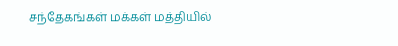சந்தேகங்கள் மக்கள் மத்தியில்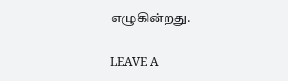எழுகின்றது.

LEAVE A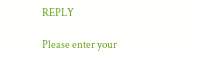REPLY

Please enter your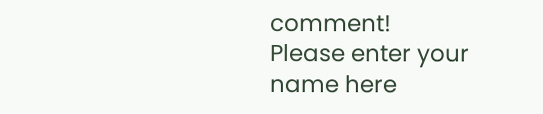comment!
Please enter your name here